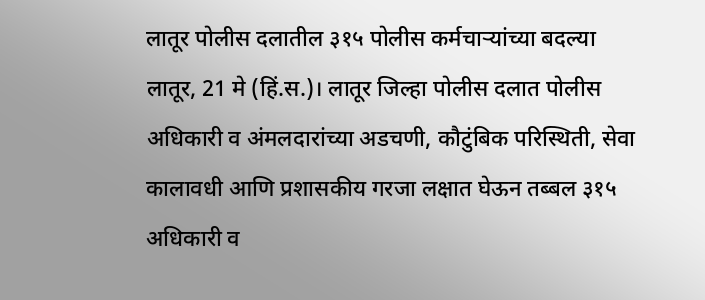लातूर पोलीस दलातील ३१५ पोलीस कर्मचाऱ्यांच्या बदल्या
लातूर, 21 मे (हिं.स.)। लातूर जिल्हा पोलीस दलात पोलीस अधिकारी व अंमलदारांच्या अडचणी, कौटुंबिक परिस्थिती, सेवा कालावधी आणि प्रशासकीय गरजा लक्षात घेऊन तब्बल ३१५ अधिकारी व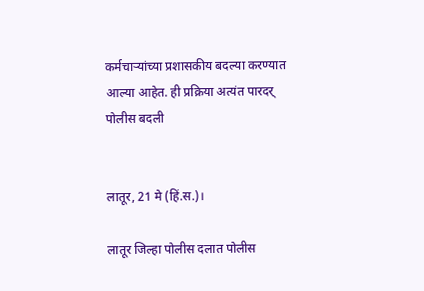कर्मचाऱ्यांच्या प्रशासकीय बदल्या करण्यात आल्या आहेत. ही प्रक्रिया अत्यंत पारदर्
पोलीस बदली


लातूर, 21 मे (हिं.स.)।

लातूर जिल्हा पोलीस दलात पोलीस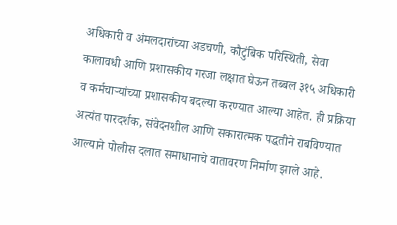अधिकारी व अंमलदारांच्या अडचणी, कौटुंबिक परिस्थिती, सेवा कालावधी आणि प्रशासकीय गरजा लक्षात घेऊन तब्बल ३१५ अधिकारी व कर्मचाऱ्यांच्या प्रशासकीय बदल्या करण्यात आल्या आहेत. ही प्रक्रिया अत्यंत पारदर्शक, संवेदनशील आणि सकारात्मक पद्धतीने राबविण्यात आल्याने पोलीस दलात समाधानाचे वातावरण निर्माण झाले आहे.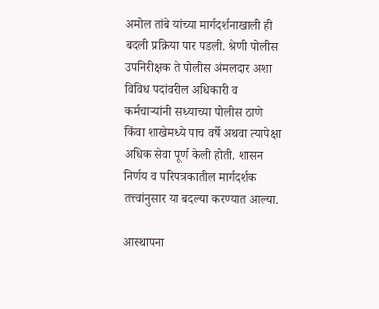अमोल तांबे यांच्या मार्गदर्शनाखाली ही बदली प्रक्रिया पार पडली. श्रेणी पोलीस उपनिरीक्षक ते पोलीस अंमलदार अशा विविध पदांवरील अधिकारी व कर्मचाऱ्यांनी सध्याच्या पोलीस ठाणे किंवा शाखेमध्ये पाच वर्षे अथवा त्यापेक्षा अधिक सेवा पूर्ण केली होती. शासन निर्णय व परिपत्रकातील मार्गदर्शक तत्त्वांनुसार या बदल्या करण्यात आल्या.

आस्थापना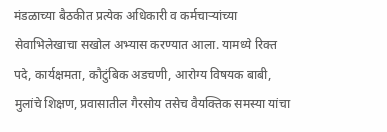मंडळाच्या बैठकीत प्रत्येक अधिकारी व कर्मचाऱ्यांच्या सेवाभिलेखाचा सखोल अभ्यास करण्यात आला. यामध्ये रिक्त पदे, कार्यक्षमता, कौटुंबिक अडचणी, आरोग्य विषयक बाबी, मुलांचे शिक्षण, प्रवासातील गैरसोय तसेच वैयक्तिक समस्या यांचा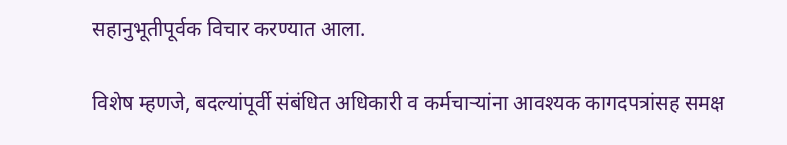सहानुभूतीपूर्वक विचार करण्यात आला.

विशेष म्हणजे, बदल्यांपूर्वी संबंधित अधिकारी व कर्मचाऱ्यांना आवश्यक कागदपत्रांसह समक्ष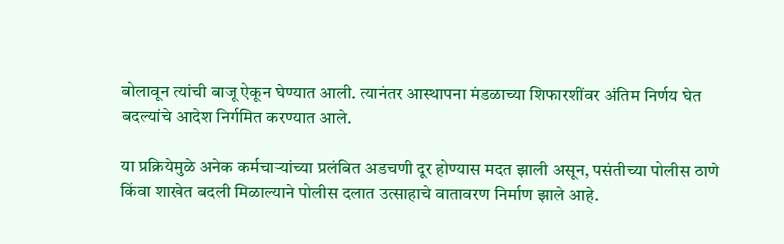बोलावून त्यांची बाजू ऐकून घेण्यात आली. त्यानंतर आस्थापना मंडळाच्या शिफारशींवर अंतिम निर्णय घेत बदल्यांचे आदेश निर्गमित करण्यात आले.

या प्रक्रियेमुळे अनेक कर्मचाऱ्यांच्या प्रलंबित अडचणी दूर होण्यास मदत झाली असून, पसंतीच्या पोलीस ठाणे किंवा शाखेत बदली मिळाल्याने पोलीस दलात उत्साहाचे वातावरण निर्माण झाले आहे.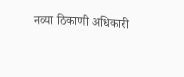नव्या ठिकाणी अधिकारी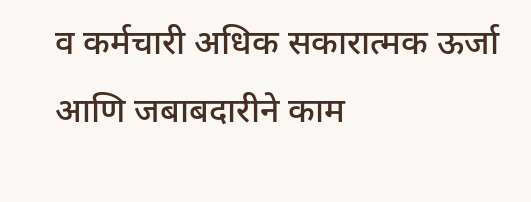व कर्मचारी अधिक सकारात्मक ऊर्जा आणि जबाबदारीने काम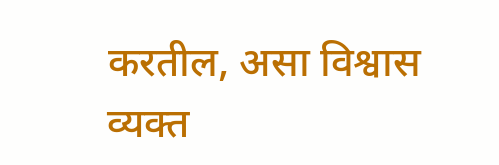करतील, असा विश्वास व्यक्त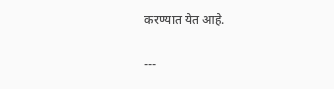करण्यात येत आहे.

---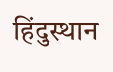हिंदुस्थान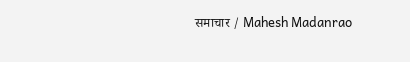समाचार / Mahesh Madanrao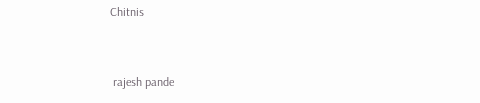Chitnis


 rajesh pande